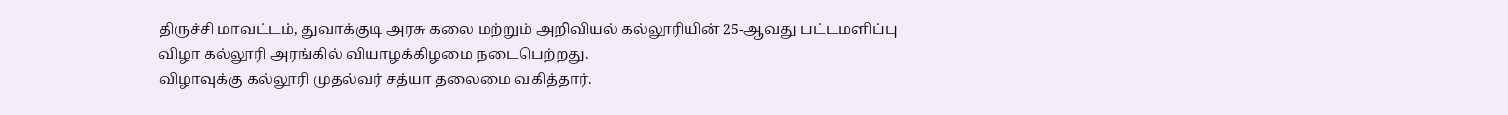திருச்சி மாவட்டம், துவாக்குடி அரசு கலை மற்றும் அறிவியல் கல்லூரியின் 25-ஆவது பட்டமளிப்பு விழா கல்லூரி அரங்கில் வியாழக்கிழமை நடைபெற்றது.
விழாவுக்கு கல்லூரி முதல்வர் சத்யா தலைமை வகித்தார்.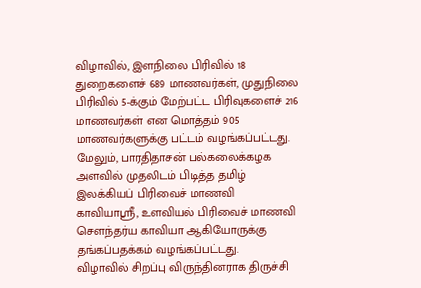விழாவில், இளநிலை பிரிவில் 18 துறைகளைச் 689 மாணவர்கள், முதுநிலை பிரிவில் 5-க்கும் மேற்பட்ட பிரிவுகளைச் 216 மாணவர்கள் என மொத்தம் 905 மாணவர்களுக்கு பட்டம் வழங்கப்பட்டது. மேலும், பாரதிதாசன் பல்கலைக்கழக அளவில் முதலிடம் பிடித்த தமிழ் இலக்கியப் பிரிவைச் மாணவி காவியாஸ்ரீ, உளவியல் பிரிவைச் மாணவி சௌந்தர்ய காவியா ஆகியோருக்கு தங்கப்பதக்கம் வழங்கப்பட்டது.
விழாவில் சிறப்பு விருந்தினராக திருச்சி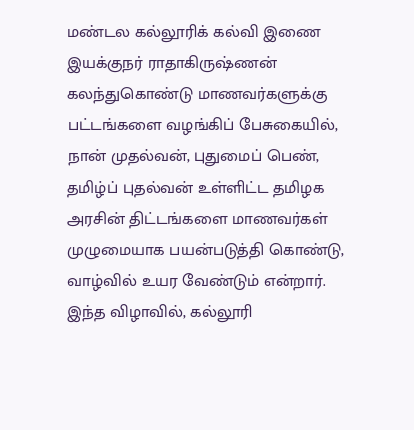மண்டல கல்லூரிக் கல்வி இணை இயக்குநர் ராதாகிருஷ்ணன் கலந்துகொண்டு மாணவர்களுக்கு பட்டங்களை வழங்கிப் பேசுகையில், நான் முதல்வன், புதுமைப் பெண், தமிழ்ப் புதல்வன் உள்ளிட்ட தமிழக அரசின் திட்டங்களை மாணவர்கள் முழுமையாக பயன்படுத்தி கொண்டு, வாழ்வில் உயர வேண்டும் என்றார்.
இந்த விழாவில், கல்லூரி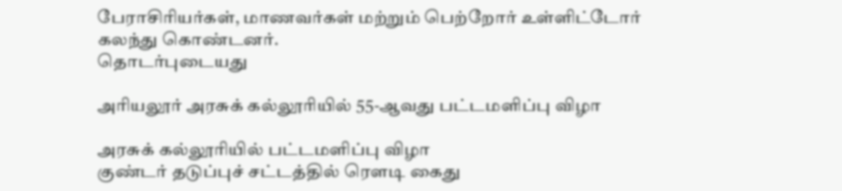பேராசிரியர்கள், மாணவர்கள் மற்றும் பெற்றோர் உள்ளிட்டோர் கலந்து கொண்டனர்.
தொடர்புடையது

அரியலூர் அரசுக் கல்லூரியில் 55-ஆவது பட்டமளிப்பு விழா

அரசுக் கல்லூரியில் பட்டமளிப்பு விழா
குண்டர் தடுப்புச் சட்டத்தில் ரௌடி கைது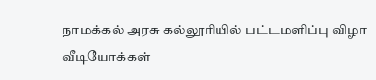நாமக்கல் அரசு கல்லூரியில் பட்டமளிப்பு விழா
வீடியோக்கள்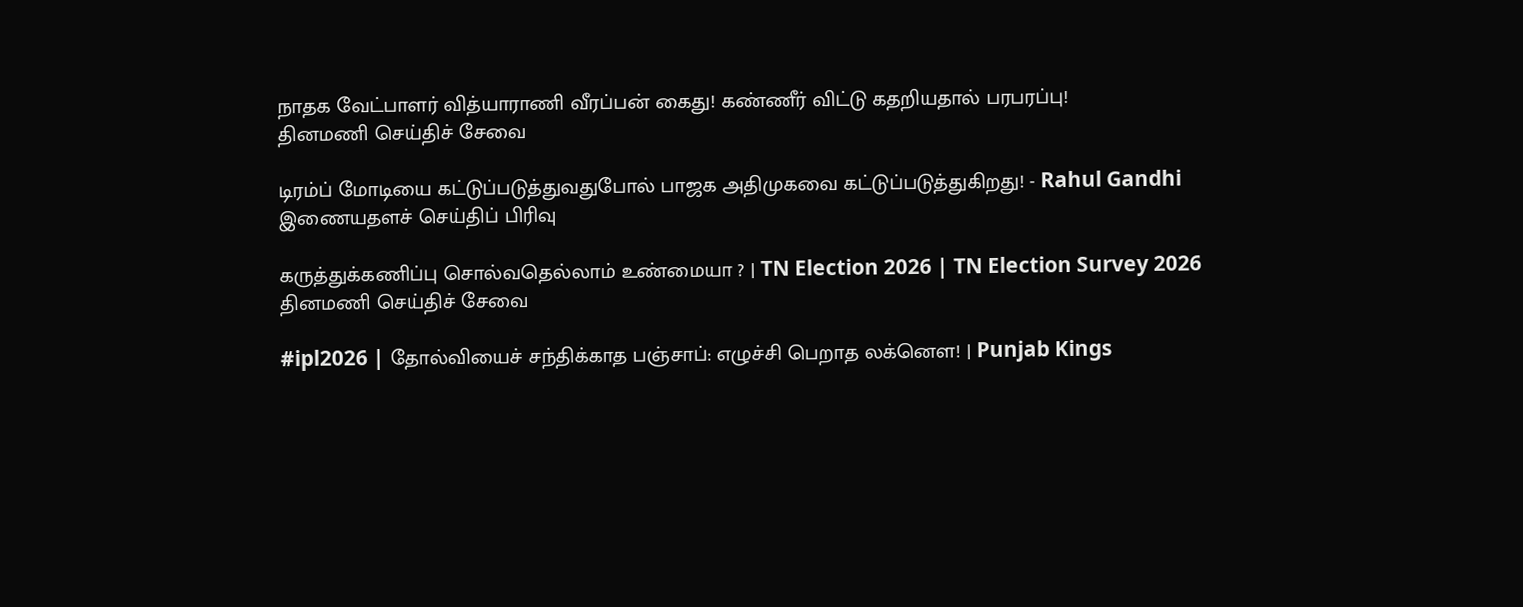நாதக வேட்பாளர் வித்யாராணி வீரப்பன் கைது! கண்ணீர் விட்டு கதறியதால் பரபரப்பு!
தினமணி செய்திச் சேவை

டிரம்ப் மோடியை கட்டுப்படுத்துவதுபோல் பாஜக அதிமுகவை கட்டுப்படுத்துகிறது! - Rahul Gandhi
இணையதளச் செய்திப் பிரிவு

கருத்துக்கணிப்பு சொல்வதெல்லாம் உண்மையா ? | TN Election 2026 | TN Election Survey 2026
தினமணி செய்திச் சேவை

#ipl2026 | தோல்வியைச் சந்திக்காத பஞ்சாப்: எழுச்சி பெறாத லக்னௌ! | Punjab Kings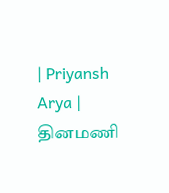| Priyansh Arya |
தினமணி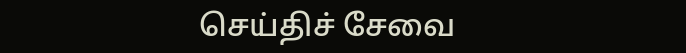செய்திச் சேவை